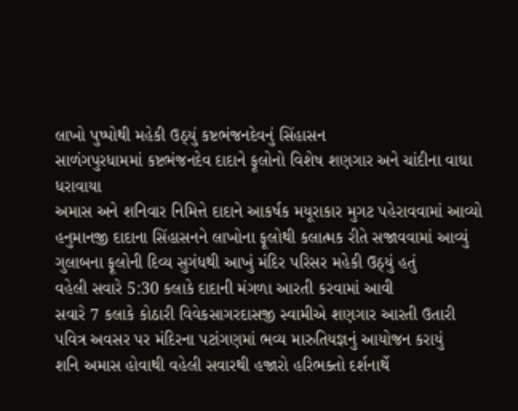લાખો પુષ્પોથી મહેકી ઉઠ્યું કષ્ટભંજનદેવનું સિંહાસન
સાળંગપુરધામમાં કષ્ટભંજનદેવ દાદાને ફૂલોનો વિશેષ શણગાર અને ચાંદીના વાઘા ધરાવાયા
અમાસ અને શનિવાર નિમિત્તે દાદાને આકર્ષક મયૂરાકાર મુગટ પહેરાવવામાં આવ્યો
હનુમાનજી દાદાના સિંહાસનને લાખોના ફૂલોથી કલાત્મક રીતે સજાવવામાં આવ્યું
ગુલાબના ફૂલોની દિવ્ય સુગંધથી આખું મંદિર પરિસર મહેકી ઉઠ્યું હતું
વહેલી સવારે 5:30 કલાકે દાદાની મંગળા આરતી કરવામાં આવી
સવારે 7 કલાકે કોઠારી વિવેકસાગરદાસજી સ્વામીએ શણગાર આરતી ઉતારી
પવિત્ર અવસર પર મંદિરના પટાંગણમાં ભવ્ય મારુતિયજ્ઞનું આયોજન કરાયું
શનિ અમાસ હોવાથી વહેલી સવારથી હજારો હરિભક્તો દર્શનાર્થે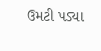ઉમટી પડ્યા